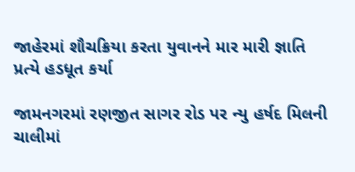જાહેરમાં શૌચક્રિયા કરતા યુવાનને માર મારી જ્ઞાતિ પ્રત્યે હડધૂત કર્યા

જામનગરમાં રણજીત સાગર રોડ પર ન્યુ હર્ષદ મિલની ચાલીમાં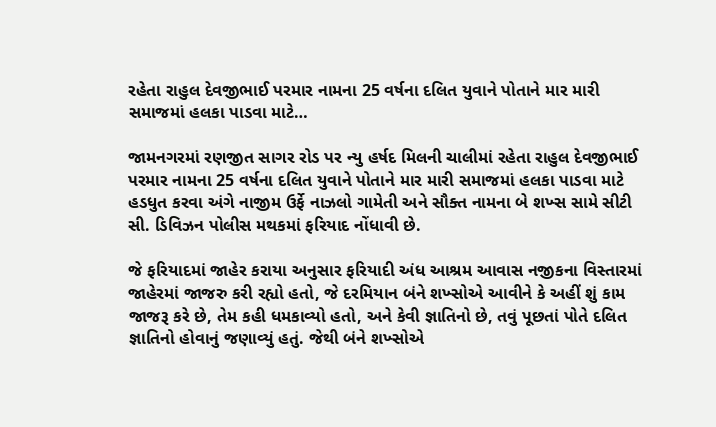રહેતા રાહુલ દેવજીભાઈ પરમાર નામના 25 વર્ષના દલિત યુવાને પોતાને માર મારી સમાજમાં હલકા પાડવા માટે…

જામનગરમાં રણજીત સાગર રોડ પર ન્યુ હર્ષદ મિલની ચાલીમાં રહેતા રાહુલ દેવજીભાઈ પરમાર નામના 25 વર્ષના દલિત યુવાને પોતાને માર મારી સમાજમાં હલકા પાડવા માટે હડધુત કરવા અંગે નાજીમ ઉર્ફે નાઝલો ગામેતી અને સૌક્ત નામના બે શખ્સ સામે સીટી સી. ડિવિઝન પોલીસ મથકમાં ફરિયાદ નોંધાવી છે.

જે ફરિયાદમાં જાહેર કરાયા અનુસાર ફરિયાદી અંધ આશ્રમ આવાસ નજીકના વિસ્તારમાં જાહેરમાં જાજરુ કરી રહ્યો હતો, જે દરમિયાન બંને શખ્સોએ આવીને કે અહીં શું કામ જાજરૂ કરે છે, તેમ કહી ધમકાવ્યો હતો, અને કેવી જ્ઞાતિનો છે, તવું પૂછતાં પોતે દલિત જ્ઞાતિનો હોવાનું જણાવ્યું હતું. જેથી બંને શખ્સોએ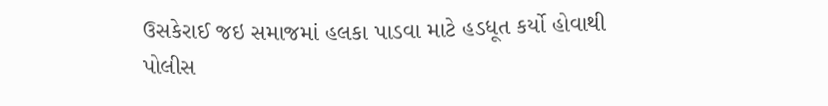ઉસકેરાઈ જઇ સમાજમાં હલકા પાડવા માટે હડધૂત કર્યો હોવાથી પોલીસ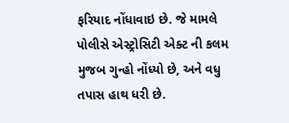ફરિયાદ નોંધાવાઇ છે. જે મામલે પોલીસે એસ્ટ્રોસિટી એક્ટ ની કલમ મુજબ ગુન્હો નોંધ્યો છે, અને વધુ તપાસ હાથ ધરી છે.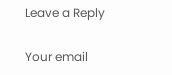Leave a Reply

Your email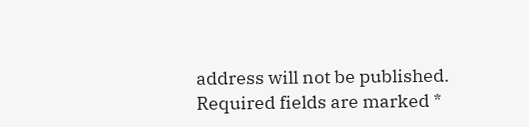address will not be published. Required fields are marked *